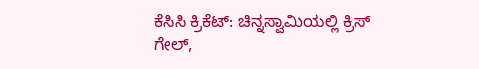ಕೆಸಿಸಿ ಕ್ರಿಕೆಟ್‌: ಚಿನ್ನಸ್ವಾಮಿಯಲ್ಲಿ ಕ್ರಿಸ್‌ ಗೇಲ್‌,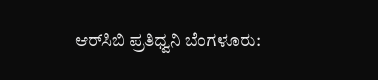ಆರ್‌ಸಿಬಿ ಪ್ರತಿಧ್ವನಿ ಬೆಂಗಳೂರು: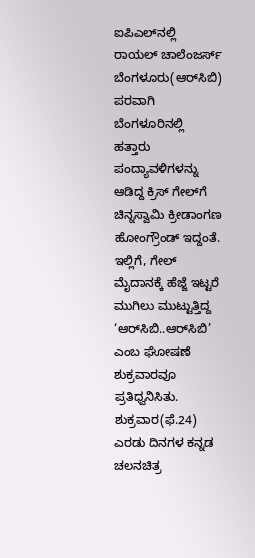ಐಪಿಎಲ್‌ನಲ್ಲಿ ರಾಯಲ್‌ ಚಾಲೆಂಜರ್ಸ್‌ ಬೆಂಗಳೂರು(ಆರ್‌ಸಿಬಿ) ಪರವಾಗಿ ಬೆಂಗಳೂರಿನಲ್ಲಿ ಹತ್ತಾರು ಪಂದ್ಯಾವಳಿಗಳನ್ನು ಆಡಿದ್ದ ಕ್ರಿಸ್‌ ಗೇಲ್‌ಗೆ ಚಿನ್ನಸ್ವಾಮಿ ಕ್ರೀಡಾಂಗಣ ಹೋಂಗ್ರೌಂಡ್‌ ಇದ್ದಂತೆ. ಇಲ್ಲಿಗೆ, ಗೇಲ್‌ ಮೈದಾನಕ್ಕೆ ಹೆಜ್ಜೆ ಇಟ್ಟರೆ ಮುಗಿಲು ಮುಟ್ಟುತ್ತಿದ್ದ ‘ಆರ್‌ಸಿಬಿ..ಆರ್‌ಸಿಬಿ’ ಎಂಬ ಘೋಷಣೆ ಶುಕ್ರವಾರವೂ ಪ್ರತಿಧ್ವನಿಸಿತು. ಶುಕ್ರವಾರ(ಫೆ.24) ಎರಡು ದಿನಗಳ ಕನ್ನಡ ಚಲನಚಿತ್ರ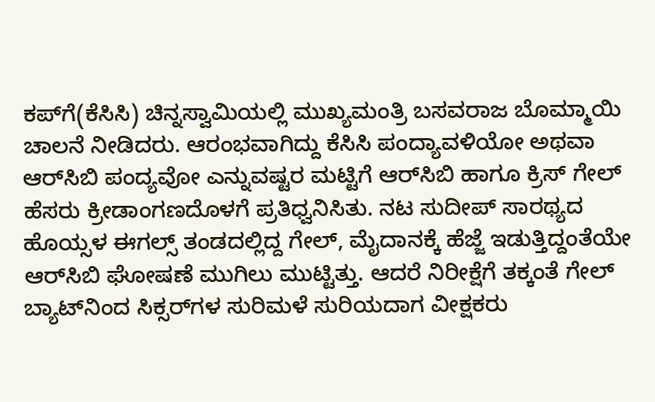ಕಪ್‌ಗೆ(ಕೆಸಿಸಿ) ಚಿನ್ನಸ್ವಾಮಿಯಲ್ಲಿ ಮುಖ್ಯಮಂತ್ರಿ ಬಸವರಾಜ ಬೊಮ್ಮಾಯಿ ಚಾಲನೆ ನೀಡಿದರು. ಆರಂಭವಾಗಿದ್ದು ಕೆಸಿಸಿ ಪಂದ್ಯಾವಳಿಯೋ ಅಥವಾ ಆರ್‌ಸಿಬಿ ಪಂದ್ಯವೋ ಎನ್ನುವಷ್ಟರ ಮಟ್ಟಿಗೆ ಆರ್‌ಸಿಬಿ ಹಾಗೂ ಕ್ರಿಸ್‌ ಗೇಲ್‌ ಹೆಸರು ಕ್ರೀಡಾಂಗಣದೊಳಗೆ ಪ್ರತಿಧ್ವನಿಸಿತು. ನಟ ಸುದೀಪ್‌ ಸಾರಥ್ಯದ ಹೊಯ್ಸಳ ಈಗಲ್ಸ್‌ ತಂಡದಲ್ಲಿದ್ದ ಗೇಲ್‌, ಮೈದಾನಕ್ಕೆ ಹೆಜ್ಜೆ ಇಡುತ್ತಿದ್ದಂತೆಯೇ ಆರ್‌ಸಿಬಿ ಘೋಷಣೆ ಮುಗಿಲು ಮುಟ್ಟಿತ್ತು. ಆದರೆ ನಿರೀಕ್ಷೆಗೆ ತಕ್ಕಂತೆ ಗೇಲ್‌ ಬ್ಯಾಟ್‌ನಿಂದ ಸಿಕ್ಸರ್‌ಗಳ ಸುರಿಮಳೆ ಸುರಿಯದಾಗ ವೀಕ್ಷಕರು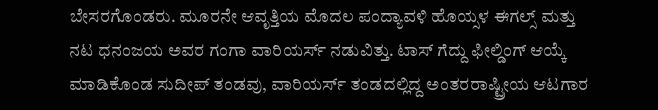ಬೇಸರಗೊಂಡರು. ಮೂರನೇ ಆವೃತ್ತಿಯ ಮೊದಲ ಪಂದ್ಯಾವಳಿ ಹೊಯ್ಸಳ ಈಗಲ್ಸ್‌ ಮತ್ತು ನಟ ಧನಂಜಯ ಅವರ ಗಂಗಾ ವಾರಿಯರ್ಸ್‌ ನಡುವಿತ್ತು. ಟಾಸ್‌ ಗೆದ್ದು ಫೀಲ್ಡಿಂಗ್‌ ಆಯ್ಕೆ ಮಾಡಿಕೊಂಡ ಸುದೀಪ್‌ ತಂಡವು, ವಾರಿಯರ್ಸ್‌ ತಂಡದಲ್ಲಿದ್ದ ಅಂತರರಾಷ್ಟ್ರೀಯ ಆಟಗಾರ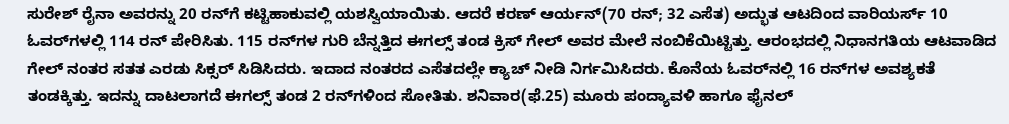ಸುರೇಶ್‌ ರೈನಾ ಅವರನ್ನು 20 ರನ್‌ಗೆ ಕಟ್ಟಿಹಾಕುವಲ್ಲಿ ಯಶಸ್ವಿಯಾಯಿತು. ಆದರೆ ಕರಣ್‌ ಆರ್ಯನ್‌(70 ರನ್‌; 32 ಎಸೆತ) ಅದ್ಭುತ ಆಟದಿಂದ ವಾರಿಯರ್ಸ್‌ 10 ಓವರ್‌ಗಳಲ್ಲಿ 114 ರನ್‌ ಪೇರಿಸಿತು. 115 ರನ್‌ಗಳ ಗುರಿ ಬೆನ್ನತ್ತಿದ ಈಗಲ್ಸ್‌ ತಂಡ ಕ್ರಿಸ್‌ ಗೇಲ್‌ ಅವರ ಮೇಲೆ ನಂಬಿಕೆಯಿಟ್ಟಿತ್ತು. ಆರಂಭದಲ್ಲಿ ನಿಧಾನಗತಿಯ ಆಟವಾಡಿದ ಗೇಲ್‌ ನಂತರ ಸತತ ಎರಡು ಸಿಕ್ಸರ್‌ ಸಿಡಿಸಿದರು. ಇದಾದ ನಂತರದ ಎಸೆತದಲ್ಲೇ ಕ್ಯಾಚ್‌ ನೀಡಿ ನಿರ್ಗಮಿಸಿದರು. ಕೊನೆಯ ಓವರ್‌ನಲ್ಲಿ 16 ರನ್‌ಗಳ ಅವಶ್ಯಕತೆ ತಂಡಕ್ಕಿತ್ತು. ಇದನ್ನು ದಾಟಲಾಗದೆ ಈಗಲ್ಸ್‌ ತಂಡ 2 ರನ್‌ಗಳಿಂದ ಸೋತಿತು. ಶನಿವಾರ(ಫೆ.25) ಮೂರು ಪಂದ್ಯಾವಳಿ ಹಾಗೂ ಫೈನಲ್‌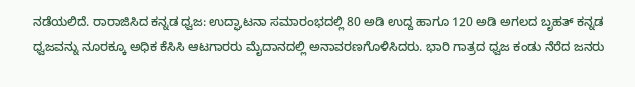ನಡೆಯಲಿದೆ. ರಾರಾಜಿಸಿದ ಕನ್ನಡ ಧ್ವಜ: ಉದ್ಘಾಟನಾ ಸಮಾರಂಭದಲ್ಲಿ 80 ಅಡಿ ಉದ್ದ ಹಾಗೂ 120 ಅಡಿ ಅಗಲದ ಬೃಹತ್‌ ಕನ್ನಡ ಧ್ವಜವನ್ನು ನೂರಕ್ಕೂ ಅಧಿಕ ಕೆಸಿಸಿ ಆಟಗಾರರು ಮೈದಾನದಲ್ಲಿ ಅನಾವರಣಗೊಳಿಸಿದರು. ಭಾರಿ ಗಾತ್ರದ ಧ್ವಜ ಕಂಡು ನೆರೆದ ಜನರು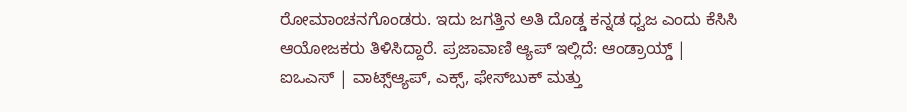ರೋಮಾಂಚನಗೊಂಡರು. ಇದು ಜಗತ್ತಿನ ಅತಿ ದೊಡ್ಡ ಕನ್ನಡ ಧ್ವಜ ಎಂದು ಕೆಸಿಸಿ ಆಯೋಜಕರು ತಿಳಿಸಿದ್ದಾರೆ. ಪ್ರಜಾವಾಣಿ ಆ್ಯಪ್ ಇಲ್ಲಿದೆ: ಆಂಡ್ರಾಯ್ಡ್ | ಐಒಎಸ್ | ವಾಟ್ಸ್ಆ್ಯಪ್, ಎಕ್ಸ್, ಫೇಸ್‌ಬುಕ್ ಮತ್ತು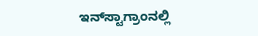ಇನ್‌ಸ್ಟಾಗ್ರಾಂನಲ್ಲಿ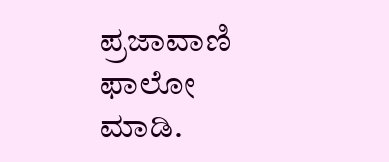ಪ್ರಜಾವಾಣಿ ಫಾಲೋ ಮಾಡಿ.